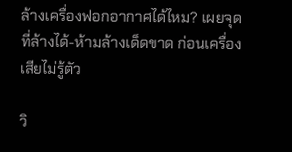ล้างเครื่องฟอกอากาศได้ไหม? เผยจุดที่ล้างได้-ห้ามล้างเด็ดขาด ก่อนเครื่องเสียไม่รู้ตัว

วิ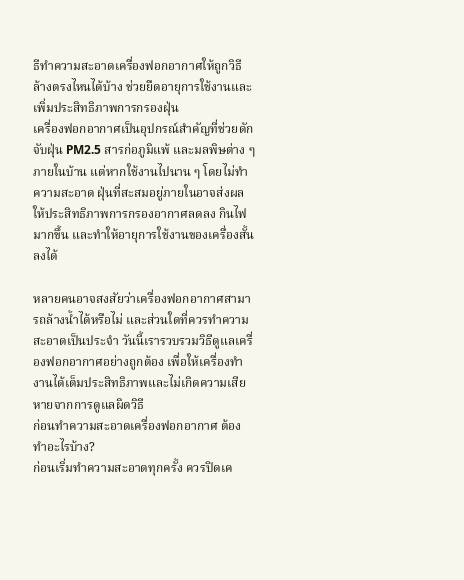ธีทำความสะอาดเครื่องฟอกอากาศให้ถูกวิธี ล้างตรงไหนได้บ้าง ช่วยยืดอายุการใช้งานและเพิ่มประสิทธิภาพการกรองฝุ่น
เครื่องฟอกอากาศเป็นอุปกรณ์สำคัญที่ช่วยดักจับฝุ่น PM2.5 สารก่อภูมิแพ้ และมลพิษต่าง ๆ ภายในบ้าน แต่หากใช้งานไปนาน ๆ โดยไม่ทำความสะอาด ฝุ่นที่สะสมอยู่ภายในอาจส่งผลให้ประสิทธิภาพการกรองอากาศลดลง กินไฟมากขึ้น และทำให้อายุการใช้งานของเครื่องสั้นลงได้

หลายคนอาจสงสัยว่าเครื่องฟอกอากาศสามารถล้างน้ำได้หรือไม่ และส่วนใดที่ควรทำความสะอาดเป็นประจำ วันนี้เรารวบรวมวิธีดูแลเครื่องฟอกอากาศอย่างถูกต้อง เพื่อให้เครื่องทำงานได้เต็มประสิทธิภาพและไม่เกิดความเสียหายจากการดูแลผิดวิธี
ก่อนทำความสะอาดเครื่องฟอกอากาศ ต้องทำอะไรบ้าง?
ก่อนเริ่มทำความสะอาดทุกครั้ง ควรปิดเค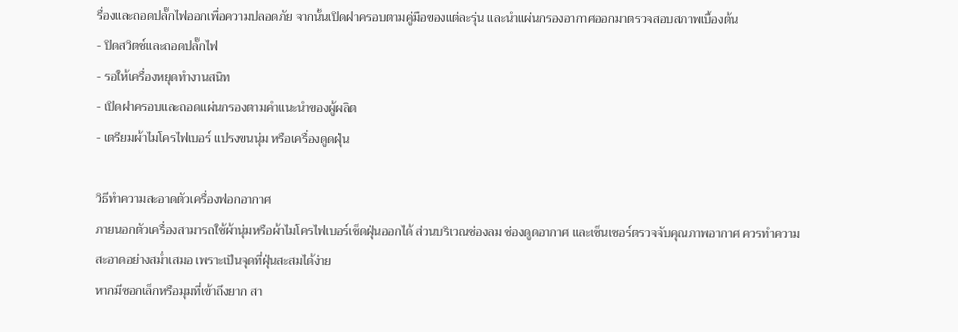รื่องและถอดปลั๊กไฟออกเพื่อความปลอดภัย จากนั้นเปิดฝาครอบตามคู่มือของแต่ละรุ่น และนำแผ่นกรองอากาศออกมาตรวจสอบสภาพเบื้องต้น
- ปิดสวิตช์และถอดปลั๊กไฟ
- รอให้เครื่องหยุดทำงานสนิท
- เปิดฝาครอบและถอดแผ่นกรองตามคำแนะนำของผู้ผลิต
- เตรียมผ้าไมโครไฟเบอร์ แปรงขนนุ่ม หรือเครื่องดูดฝุ่น

วิธีทำความสะอาดตัวเครื่องฟอกอากาศ
ภายนอกตัวเครื่องสามารถใช้ผ้านุ่มหรือผ้าไมโครไฟเบอร์เช็ดฝุ่นออกได้ ส่วนบริเวณช่องลม ช่องดูดอากาศ และเซ็นเซอร์ตรวจจับคุณภาพอากาศ ควรทำความสะอาดอย่างสม่ำเสมอ เพราะเป็นจุดที่ฝุ่นสะสมได้ง่าย
หากมีซอกเล็กหรือมุมที่เข้าถึงยาก สา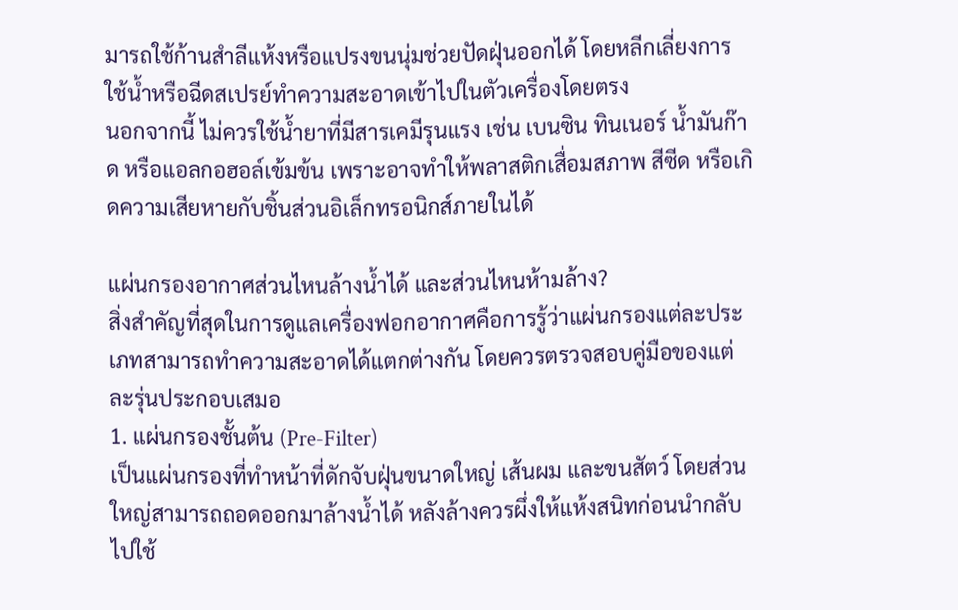มารถใช้ก้านสำลีแห้งหรือแปรงขนนุ่มช่วยปัดฝุ่นออกได้ โดยหลีกเลี่ยงการใช้น้ำหรือฉีดสเปรย์ทำความสะอาดเข้าไปในตัวเครื่องโดยตรง
นอกจากนี้ ไม่ควรใช้น้ำยาที่มีสารเคมีรุนแรง เช่น เบนซิน ทินเนอร์ น้ำมันก๊าด หรือแอลกอฮอล์เข้มข้น เพราะอาจทำให้พลาสติกเสื่อมสภาพ สีซีด หรือเกิดความเสียหายกับชิ้นส่วนอิเล็กทรอนิกส์ภายในได้

แผ่นกรองอากาศส่วนไหนล้างน้ำได้ และส่วนไหนห้ามล้าง?
สิ่งสำคัญที่สุดในการดูแลเครื่องฟอกอากาศคือการรู้ว่าแผ่นกรองแต่ละประเภทสามารถทำความสะอาดได้แตกต่างกัน โดยควรตรวจสอบคู่มือของแต่ละรุ่นประกอบเสมอ
1. แผ่นกรองชั้นต้น (Pre-Filter)
เป็นแผ่นกรองที่ทำหน้าที่ดักจับฝุ่นขนาดใหญ่ เส้นผม และขนสัตว์ โดยส่วนใหญ่สามารถถอดออกมาล้างน้ำได้ หลังล้างควรผึ่งให้แห้งสนิทก่อนนำกลับไปใช้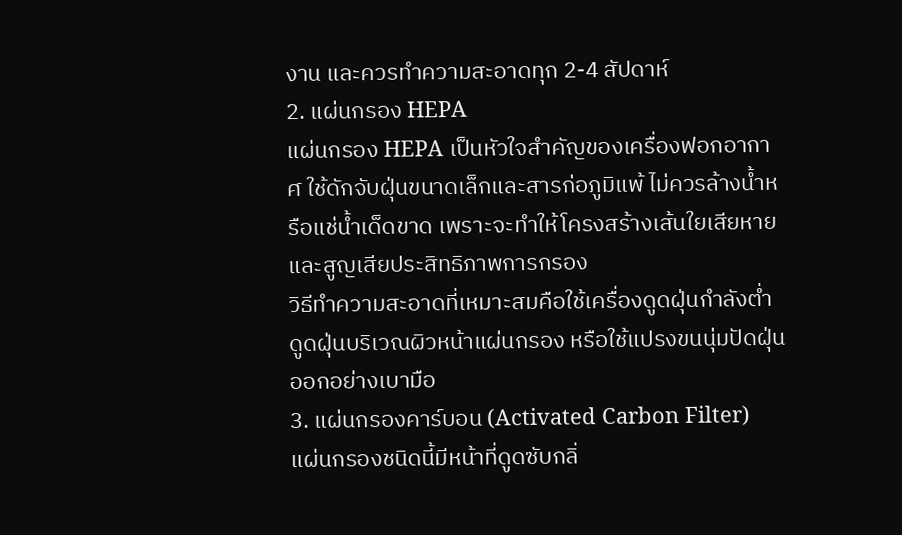งาน และควรทำความสะอาดทุก 2-4 สัปดาห์
2. แผ่นกรอง HEPA
แผ่นกรอง HEPA เป็นหัวใจสำคัญของเครื่องฟอกอากาศ ใช้ดักจับฝุ่นขนาดเล็กและสารก่อภูมิแพ้ ไม่ควรล้างน้ำหรือแช่น้ำเด็ดขาด เพราะจะทำให้โครงสร้างเส้นใยเสียหายและสูญเสียประสิทธิภาพการกรอง
วิธีทำความสะอาดที่เหมาะสมคือใช้เครื่องดูดฝุ่นกำลังต่ำดูดฝุ่นบริเวณผิวหน้าแผ่นกรอง หรือใช้แปรงขนนุ่มปัดฝุ่นออกอย่างเบามือ
3. แผ่นกรองคาร์บอน (Activated Carbon Filter)
แผ่นกรองชนิดนี้มีหน้าที่ดูดซับกลิ่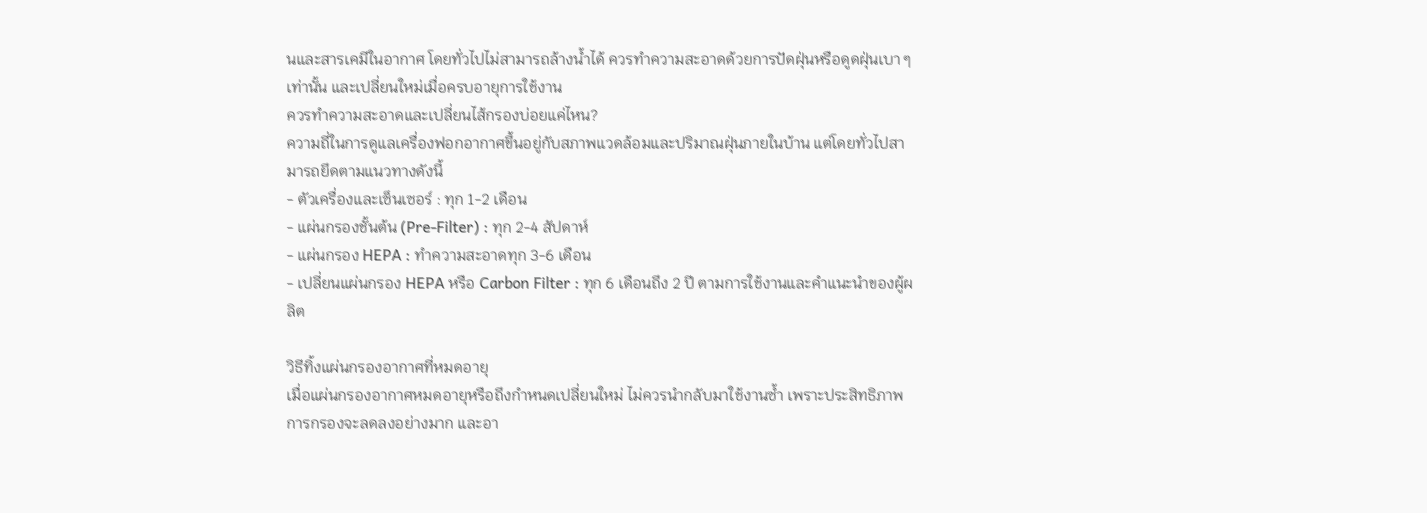นและสารเคมีในอากาศ โดยทั่วไปไม่สามารถล้างน้ำได้ ควรทำความสะอาดด้วยการปัดฝุ่นหรือดูดฝุ่นเบา ๆ เท่านั้น และเปลี่ยนใหม่เมื่อครบอายุการใช้งาน
ควรทำความสะอาดและเปลี่ยนไส้กรองบ่อยแค่ไหน?
ความถี่ในการดูแลเครื่องฟอกอากาศขึ้นอยู่กับสภาพแวดล้อมและปริมาณฝุ่นภายในบ้าน แต่โดยทั่วไปสามารถยึดตามแนวทางดังนี้
- ตัวเครื่องและเซ็นเซอร์ : ทุก 1-2 เดือน
- แผ่นกรองชั้นต้น (Pre-Filter) : ทุก 2-4 สัปดาห์
- แผ่นกรอง HEPA : ทำความสะอาดทุก 3-6 เดือน
- เปลี่ยนแผ่นกรอง HEPA หรือ Carbon Filter : ทุก 6 เดือนถึง 2 ปี ตามการใช้งานและคำแนะนำของผู้ผลิต

วิธีทิ้งแผ่นกรองอากาศที่หมดอายุ
เมื่อแผ่นกรองอากาศหมดอายุหรือถึงกำหนดเปลี่ยนใหม่ ไม่ควรนำกลับมาใช้งานซ้ำ เพราะประสิทธิภาพการกรองจะลดลงอย่างมาก และอา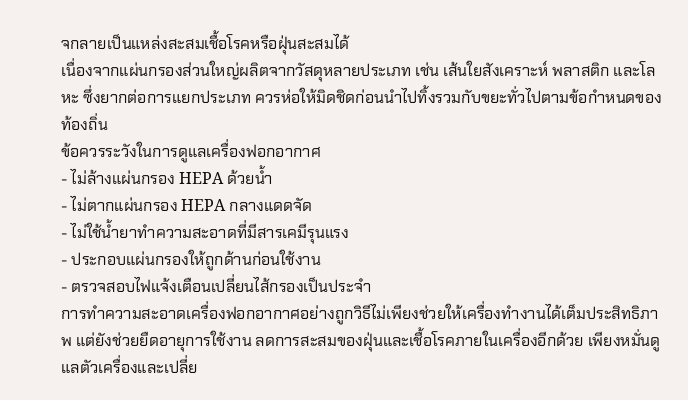จกลายเป็นแหล่งสะสมเชื้อโรคหรือฝุ่นสะสมได้
เนื่องจากแผ่นกรองส่วนใหญ่ผลิตจากวัสดุหลายประเภท เช่น เส้นใยสังเคราะห์ พลาสติก และโลหะ ซึ่งยากต่อการแยกประเภท ควรห่อให้มิดชิดก่อนนำไปทิ้งรวมกับขยะทั่วไปตามข้อกำหนดของท้องถิ่น
ข้อควรระวังในการดูแลเครื่องฟอกอากาศ
- ไม่ล้างแผ่นกรอง HEPA ด้วยน้ำ
- ไม่ตากแผ่นกรอง HEPA กลางแดดจัด
- ไม่ใช้น้ำยาทำความสะอาดที่มีสารเคมีรุนแรง
- ประกอบแผ่นกรองให้ถูกด้านก่อนใช้งาน
- ตรวจสอบไฟแจ้งเตือนเปลี่ยนไส้กรองเป็นประจำ
การทำความสะอาดเครื่องฟอกอากาศอย่างถูกวิธีไม่เพียงช่วยให้เครื่องทำงานได้เต็มประสิทธิภาพ แต่ยังช่วยยืดอายุการใช้งาน ลดการสะสมของฝุ่นและเชื้อโรคภายในเครื่องอีกด้วย เพียงหมั่นดูแลตัวเครื่องและเปลี่ย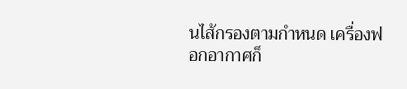นไส้กรองตามกำหนด เครื่องฟอกอากาศก็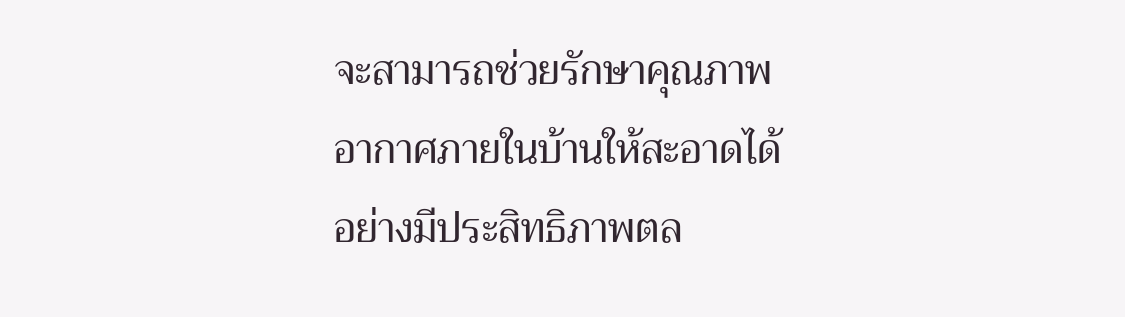จะสามารถช่วยรักษาคุณภาพอากาศภายในบ้านให้สะอาดได้อย่างมีประสิทธิภาพตล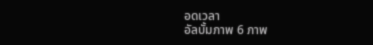อดเวลา
อัลบั้มภาพ 6 ภาพ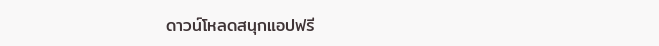ดาวน์โหลดสนุกแอปฟรี